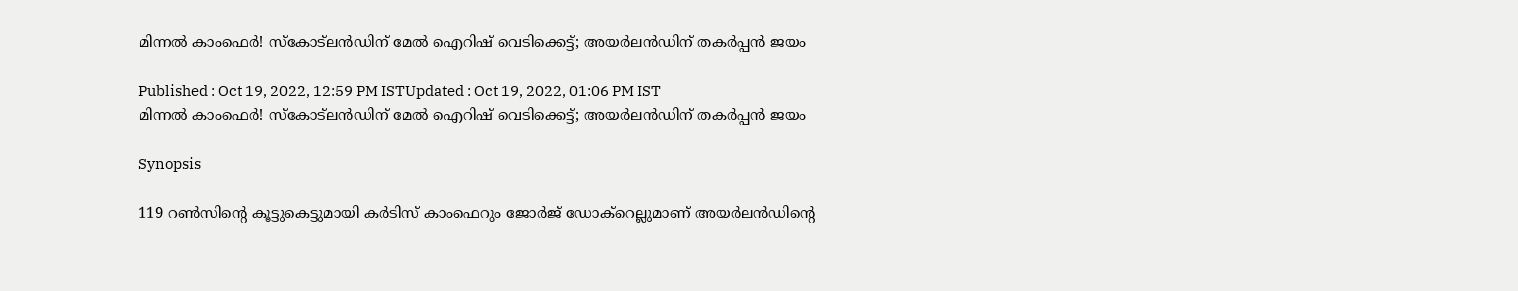മിന്നല്‍ കാംഫെര്‍! സ്കോട്‌ലന്‍ഡിന് മേല്‍ ഐറിഷ് വെടിക്കെട്ട്; അയര്‍ലന്‍ഡിന് തകര്‍പ്പന്‍ ജയം

Published : Oct 19, 2022, 12:59 PM ISTUpdated : Oct 19, 2022, 01:06 PM IST
മിന്നല്‍ കാംഫെര്‍! സ്കോട്‌ലന്‍ഡിന് മേല്‍ ഐറിഷ് വെടിക്കെട്ട്; അയര്‍ലന്‍ഡിന് തകര്‍പ്പന്‍ ജയം

Synopsis

119 റണ്‍സിന്‍റെ കൂട്ടുകെട്ടുമായി കര്‍ടിസ് കാംഫെറും ജോര്‍ജ് ഡോക്‌റെല്ലുമാണ് അയര്‍ലന്‍ഡിന്‍റെ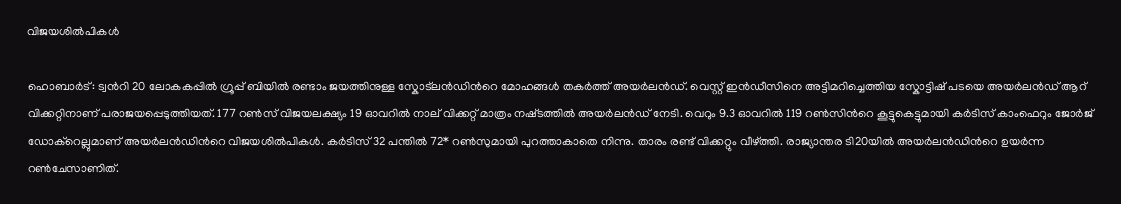വിജയശില്‍പികള്‍

ഹൊബാര്‍ട്: ട്വന്‍റി 20 ലോകകപ്പില്‍ ഗ്രൂപ്പ് ബിയില്‍ രണ്ടാം ജയത്തിനുള്ള സ്കോട്‌ലന്‍ഡിന്‍റെ മോഹങ്ങള്‍ തകര്‍ത്ത് അയര്‍ലന്‍ഡ്. വെസ്റ്റ് ഇന്‍ഡീസിനെ അട്ടിമറിച്ചെത്തിയ സ്കോട്ടിഷ് പടയെ അയര്‍ലന്‍ഡ് ആറ് വിക്കറ്റിനാണ് പരാജയപ്പെടുത്തിയത്. 177 റണ്‍സ് വിജയലക്ഷ്യം 19 ഓവറില്‍ നാല് വിക്കറ്റ് മാത്രം നഷ്‌ടത്തില്‍ അയര്‍ലന്‍ഡ് നേടി. വെറും 9.3 ഓവറില്‍ 119 റണ്‍സിന്‍റെ കൂട്ടുകെട്ടുമായി കര്‍ടിസ് കാംഫെറും ജോര്‍ജ് ഡോക്‌റെല്ലുമാണ് അയര്‍ലന്‍ഡിന്‍റെ വിജയശില്‍പികള്‍. കര്‍ടിസ് 32 പന്തില്‍ 72* റണ്‍സുമായി പുറത്താകാതെ നിന്നു. താരം രണ്ട് വിക്കറ്റും വീഴ്‌ത്തി. രാജ്യാന്തര ടി20യില്‍ അയര്‍ലന്‍ഡിന്‍റെ ഉയര്‍ന്ന റണ്‍ചേസാണിത്.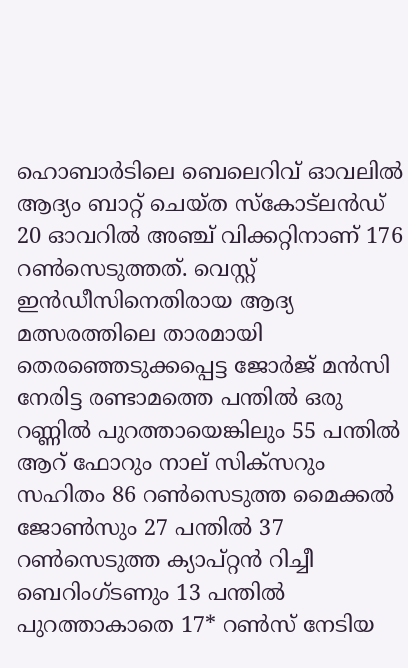ഹൊബാര്‍ടിലെ ബെലെറിവ് ഓവലില്‍ ആദ്യം ബാറ്റ് ചെയ്ത സ്‌കോട്‌ലന്‍ഡ് 20 ഓവറില്‍ അഞ്ച് വിക്കറ്റിനാണ് 176 റണ്‍സെടുത്തത്. വെസ്റ്റ് ഇന്‍ഡീസിനെതിരായ ആദ്യ മത്സരത്തിലെ താരമായി തെരഞ്ഞെടുക്കപ്പെട്ട ജോര്‍ജ് മന്‍സി നേരിട്ട രണ്ടാമത്തെ പന്തില്‍ ഒരു റണ്ണില്‍ പുറത്തായെങ്കിലും 55 പന്തില്‍ ആറ് ഫോറും നാല് സിക്‌സറും സഹിതം 86 റണ്‍സെടുത്ത മൈക്കല്‍ ജോണ്‍സും 27 പന്തില്‍ 37 റണ്‍സെടുത്ത ക്യാപ്റ്റന്‍ റിച്ചീ ബെറിംഗ്‌ടണും 13 പന്തില്‍ പുറത്താകാതെ 17* റണ്‍സ് നേടിയ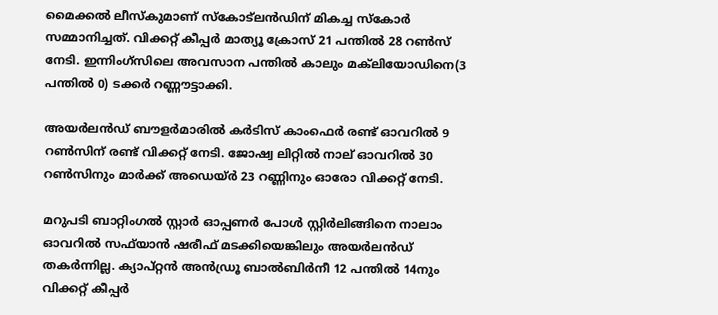മൈക്കല്‍ ലീസ്‌കുമാണ് സ്കോട്‌ലന്‍ഡിന് മികച്ച സ്കോര്‍ സമ്മാനിച്ചത്. വിക്കറ്റ് കീപ്പര്‍ മാത്യൂ ക്രോസ് 21 പന്തില്‍ 28 റണ്‍സ് നേടി. ഇന്നിംഗ്‌സിലെ അവസാന പന്തില്‍ കാലും മക്‌ലിയോഡിനെ(3 പന്തില്‍ 0) ടക്കര്‍ റണ്ണൗട്ടാക്കി.

അയര്‍ലന്‍ഡ് ബൗളര്‍മാരില്‍ കര്‍ടിസ് കാംഫെര്‍ രണ്ട് ഓവറില്‍ 9 റണ്‍സിന് രണ്ട് വിക്കറ്റ് നേടി. ജോഷ്വ ലിറ്റില്‍ നാല് ഓവറില്‍ 30 റണ്‍സിനും മാര്‍ക്ക് അഡെയ്‌ര്‍ 23 റണ്ണിനും ഓരോ വിക്കറ്റ് നേടി.

മറുപടി ബാറ്റിംഗല്‍ സ്റ്റാര്‍ ഓപ്പണര്‍ പോള്‍ സ്റ്റിര്‍ലിങ്ങിനെ നാലാം ഓവറില്‍ സഫ്‌യാന്‍ ഷരീഫ് മടക്കിയെങ്കിലും അയര്‍ലന്‍ഡ് തകര്‍ന്നില്ല. ക്യാപ്റ്റന്‍ അന്‍ഡ്രൂ ബാല്‍ബിര്‍നീ 12 പന്തില്‍ 14നും വിക്കറ്റ് കീപ്പര്‍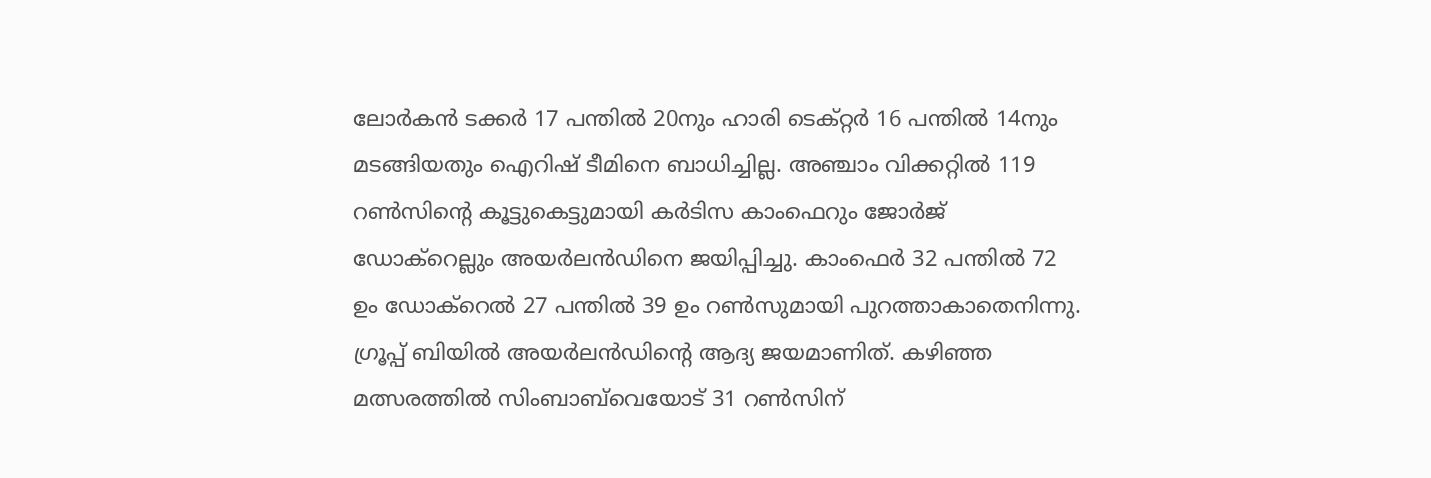ലോര്‍കന്‍ ടക്കര്‍ 17 പന്തില്‍ 20നും ഹാരി ടെക്‌റ്റര്‍ 16 പന്തില്‍ 14നും മടങ്ങിയതും ഐറിഷ് ടീമിനെ ബാധിച്ചില്ല. അഞ്ചാം വിക്കറ്റില്‍ 119 റണ്‍സിന്‍റെ കൂട്ടുകെട്ടുമായി കര്‍ടിസ കാംഫെറും ജോര്‍ജ് ഡോക്‌റെല്ലും അയര്‍ലന്‍ഡിനെ ജയിപ്പിച്ചു. കാംഫെര്‍ 32 പന്തില്‍ 72 ഉം ഡോക്‌റെല്‍ 27 പന്തില്‍ 39 ഉം റണ്‍സുമായി പുറത്താകാതെനിന്നു. ഗ്രൂപ്പ് ബിയില്‍ അയര്‍ലന്‍ഡിന്‍റെ ആദ്യ ജയമാണിത്. കഴിഞ്ഞ മത്സരത്തില്‍ സിംബാബ്‌വെയോട് 31 റണ്‍സിന്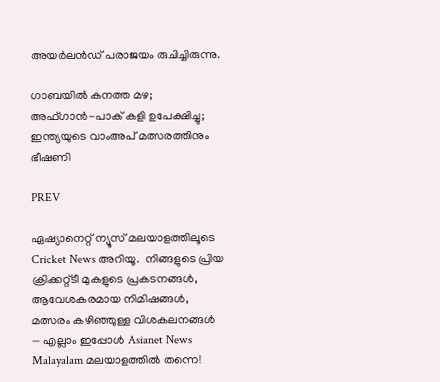അയര്‍ലന്‍ഡ് പരാജയം രുചിച്ചിരുന്നു.

ഗാബയില്‍ കനത്ത മഴ; അഫ്‌ഗാന്‍-പാക് കളി ഉപേക്ഷിച്ചു; ഇന്ത്യയുടെ വാംഅപ് മത്സരത്തിനും ഭീഷണി

PREV

ഏഷ്യാനെറ്റ് ന്യൂസ് മലയാളത്തിലൂടെ  Cricket News അറിയൂ.  നിങ്ങളുടെ പ്രിയ ക്രിക്കറ്റ്ടീ മുകളുടെ പ്രകടനങ്ങൾ, ആവേശകരമായ നിമിഷങ്ങൾ, മത്സരം കഴിഞ്ഞുള്ള വിശകലനങ്ങൾ — എല്ലാം ഇപ്പോൾ Asianet News Malayalam മലയാളത്തിൽ തന്നെ!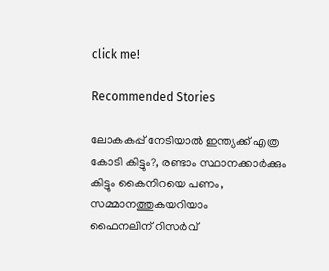click me!

Recommended Stories

ലോകകപ്പ് നേടിയാൽ ഇന്ത്യക്ക് എത്ര കോടി കിട്ടും?, രണ്ടാം സ്ഥാനക്കാര്‍ക്കും കിട്ടും കൈനിറയെ പണം, സമ്മാനത്തുകയറിയാം
ഫൈനലിന് റിസര്‍വ്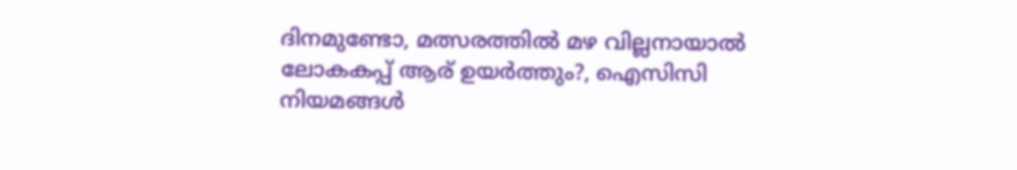ദിനമുണ്ടോ, മത്സരത്തില്‍ മഴ വില്ലനായാൽ ലോകകപ്പ് ആര് ഉയർത്തും?, ഐസിസി നിയമങ്ങൾ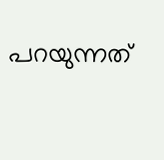പറയുന്നത്